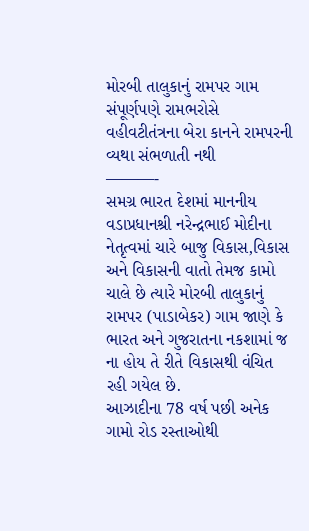મોરબી તાલુકાનું રામપર ગામ સંપૂર્ણપણે રામભરોસે
વહીવટીતંત્રના બેરા કાનને રામપરની વ્યથા સંભળાતી નથી
———-
સમગ્ર ભારત દેશમાં માનનીય વડાપ્રધાનશ્રી નરેન્દ્રભાઈ મોદીના નેતૃત્વમાં ચારે બાજુ વિકાસ,વિકાસ અને વિકાસની વાતો તેમજ કામો ચાલે છે ત્યારે મોરબી તાલુકાનું રામપર (પાડાબેકર) ગામ જાણે કે ભારત અને ગુજરાતના નકશામાં જ ના હોય તે રીતે વિકાસથી વંચિત રહી ગયેલ છે.
આઝાદીના 78 વર્ષ પછી અનેક ગામો રોડ રસ્તાઓથી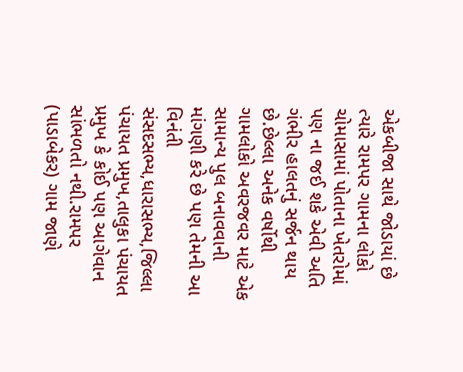એકબીજા સાથે જોડાયાં છે ત્યારે રામપર ગામના લોકો ચોમાસામાં પોતાના ખેતરોમાં પણ ના જઈ શકે એવી અતિ ગંભીર હાલતનું સર્જન થાય છે.છેલ્લા અનેક વર્ષોથી ગામલોકો અવરજવર માટે એક સામાન્ય પુલ બનાવવાની માંગણી કરે છે પણ તેમની આ વિનંતી સંસદસભ્ય,ધારાસભ્ય,જિલ્લા પંચાયત પ્રમુખ,તાલુકા પંચાયત પ્રમુખ કે કોઈ પણ આગેવાન સાંભળતો નથી.રામપર (પાડાબેકર) ગામ જાણે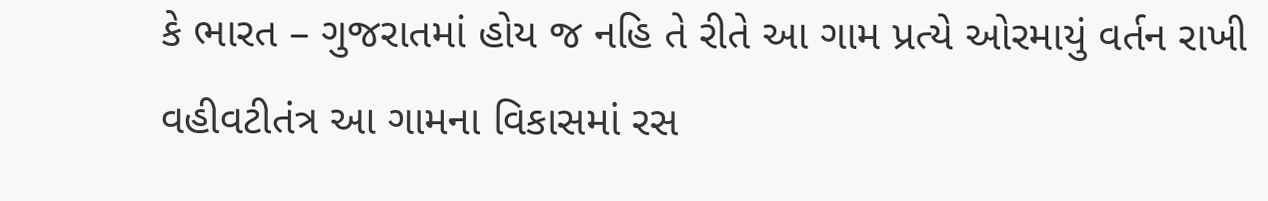કે ભારત – ગુજરાતમાં હોય જ નહિ તે રીતે આ ગામ પ્રત્યે ઓરમાયું વર્તન રાખી વહીવટીતંત્ર આ ગામના વિકાસમાં રસ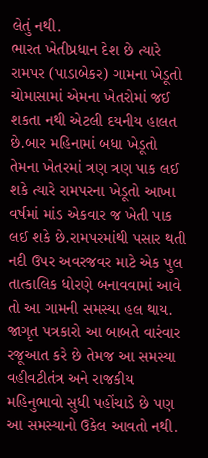લેતું નથી.
ભારત ખેતીપ્રધાન દેશ છે ત્યારે રામપર (પાડાબેકર) ગામના ખેડૂતો ચોમાસામાં એમના ખેતરોમાં જઈ શકતા નથી એટલી દયનીય હાલત છે.બાર મહિનામાં બધા ખેડૂતો તેમના ખેતરમાં ત્રણ ત્રણ પાક લઈ શકે ત્યારે રામપરના ખેડૂતો આખા વર્ષમાં માંડ એકવાર જ ખેતી પાક લઈ શકે છે.રામપરમાંથી પસાર થતી નદી ઉપર અવરજવર માટે એક પુલ તાત્કાલિક ધોરણે બનાવવામાં આવે તો આ ગામની સમસ્યા હલ થાય.
જાગૃત પત્રકારો આ બાબતે વારંવાર રજૂઆત કરે છે તેમજ આ સમસ્યા વહીવટીતંત્ર અને રાજકીય મહિનુભાવો સુધી પહોંચાડે છે પણ આ સમસ્યાનો ઉકેલ આવતો નથી.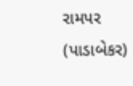રામપર (પાડાબેકર)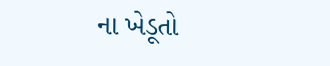ના ખેડૂતો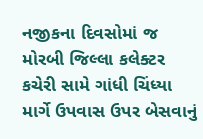નજીકના દિવસોમાં જ મોરબી જિલ્લા કલેક્ટર કચેરી સામે ગાંધી ચિંધ્યા માર્ગે ઉપવાસ ઉપર બેસવાનું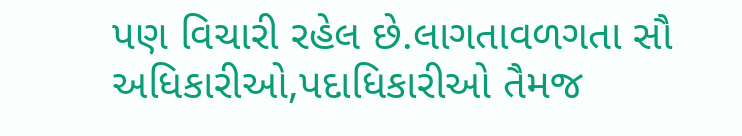પણ વિચારી રહેલ છે.લાગતાવળગતા સૌ અધિકારીઓ,પદાધિકારીઓ તૈમજ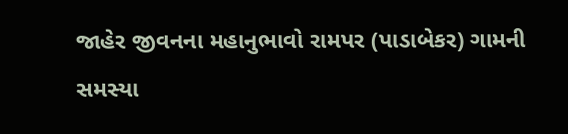જાહેર જીવનના મહાનુભાવો રામપર (પાડાબેકર) ગામની સમસ્યા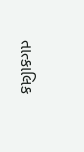તાત્કાલિક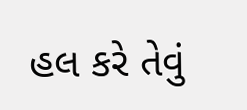હલ કરે તેવું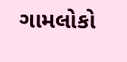ગામલોકો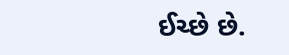ઈચ્છે છે.